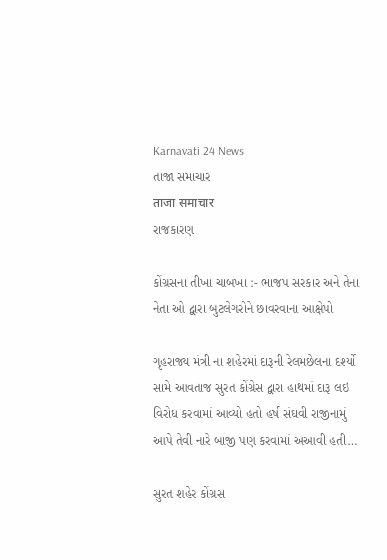Karnavati 24 News
તાજા સમાચાર
ताजा समाचार
રાજકારણ

કોંગ્રસના તીખા ચાબખા :- ભાજપ સરકાર અને તેના નેતા ઓ દ્વારા બુટલેગરોને છાવરવાના આક્ષેપો

ગૃહરાજ્ય મંત્રી ના શહેરમાં દારૂની રેલમછેલના દર્શ્યો સામે આવતાજ સુરત કોંગ્રેસ દ્વારા હાથમાં દારૂ લઇ વિરોધ કરવામાં આવ્યો હતો હર્ષ સંઘવી રાજીનામું આપે તેવી નારે બાજી પણ કરવામાં અઆવી હતી…

સુરત શહેર કોંગ્રસ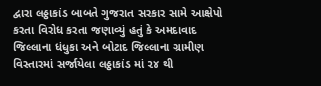દ્વારા લઠ્ઠાકાંડ બાબતે ગુજરાત સરકાર સામે આક્ષેપો કરતા વિરોધ કરતા જણાવ્યું હતું કે અમદાવાદ જિલ્લાના ધંધુકા અને બોટાદ જિલ્લાના ગ્રામીણ વિસ્તારમાં સર્જાયેલા લઠ્ઠાકાંડ માં ૨૪ થી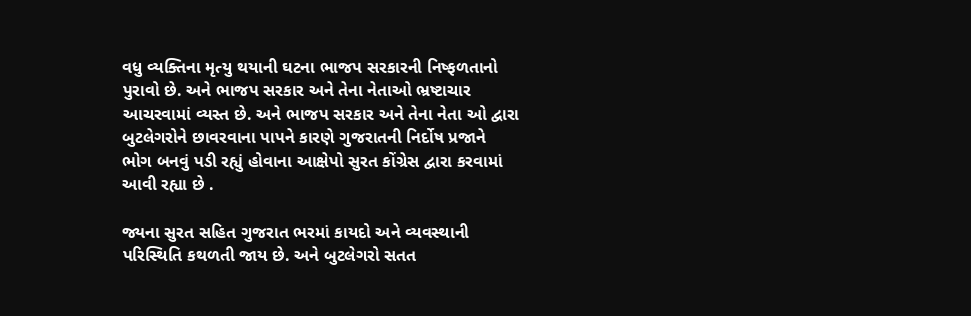વધુ વ્યક્તિના મૃત્યુ થયાની ઘટના ભાજપ સરકારની નિષ્ફળતાનો પુરાવો છે. અને ભાજપ સરકાર અને તેના નેતાઓ ભ્રષ્ટાચાર આચરવામાં વ્યસ્ત છે. અને ભાજપ સરકાર અને તેના નેતા ઓ દ્વારા બુટલેગરોને છાવરવાના પાપને કારણે ગુજરાતની નિર્દોષ પ્રજાને ભોગ બનવું પડી રહ્યું હોવાના આક્ષેપો સુરત કોંગ્રેસ દ્વારા કરવામાં આવી રહ્યા છે .

જ્યના સુરત સહિત ગુજરાત ભરમાં કાયદો અને વ્યવસ્થાની પરિસ્થિતિ કથળતી જાય છે. અને બુટલેગરો સતત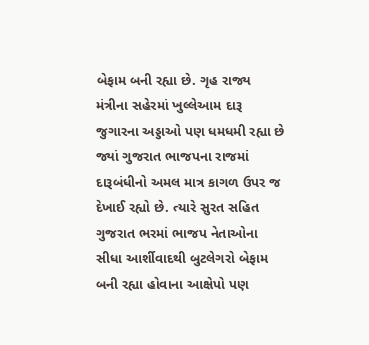બેફામ બની રહ્યા છે. ગૃહ રાજ્ય મંત્રીના સહેરમાં ખુલ્લેઆમ દારૂ જુગારના અડ્ડાઓ પણ ધમધમી રહ્યા છે જ્યાં ગુજરાત ભાજપના રાજમાં દારૂબંધીનો અમલ માત્ર કાગળ ઉપર જ દેખાઈ રહ્યો છે. ત્યારે સુરત સહિત ગુજરાત ભરમાં ભાજપ નેતાઓના સીધા આર્શીવાદથી બુટલેગરો બેફામ બની રહ્યા હોવાના આક્ષેપો પણ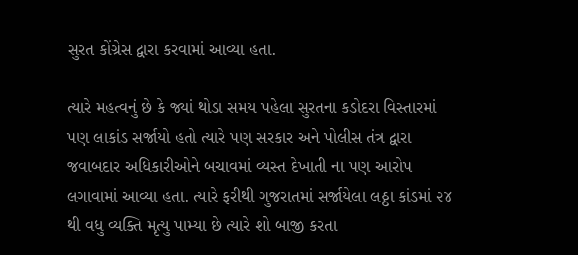સુરત કોંગ્રેસ દ્વારા કરવામાં આવ્યા હતા.

ત્યારે મહત્વનું છે કે જ્યાં થોડા સમય પહેલા સુરતના કડોદરા વિસ્તારમાં પણ લાકાંડ સર્જાયો હતો ત્યારે પણ સરકાર અને પોલીસ તંત્ર દ્વારા જવાબદાર અધિકારીઓને બચાવમાં વ્યસ્ત દેખાતી ના પણ આરોપ લગાવામાં આવ્યા હતા. ત્યારે ફરીથી ગુજરાતમાં સર્જાયેલા લઠ્ઠા કાંડમાં ૨૪ થી વધુ વ્યક્તિ મૃત્યુ પામ્યા છે ત્યારે શો બાજી કરતા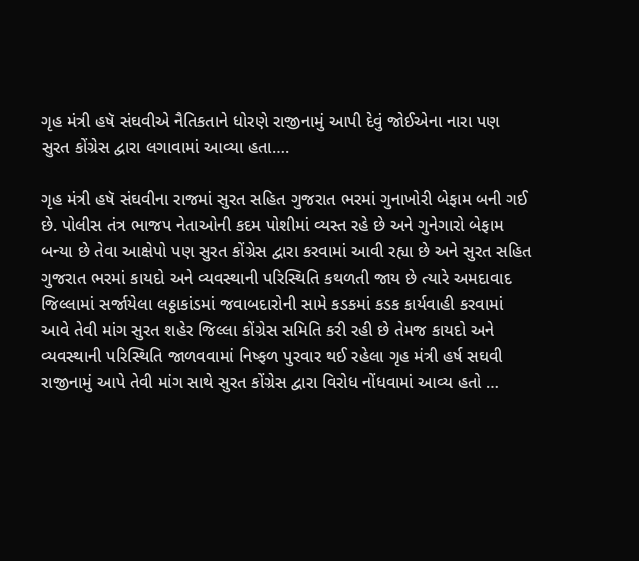ગૃહ મંત્રી હષૅ સંઘવીએ નૈતિકતાને ધોરણે રાજીનામું આપી દેવું જોઈએના નારા પણ સુરત કોંગ્રેસ દ્વારા લગાવામાં આવ્યા હતા….

ગૃહ મંત્રી હષૅ સંઘવીના રાજમાં સુરત સહિત ગુજરાત ભરમાં ગુનાખોરી બેફામ બની ગઈ છે. પોલીસ તંત્ર ભાજપ નેતાઓની કદમ પોશીમાં વ્યસ્ત રહે છે અને ગુનેગારો બેફામ બન્યા છે તેવા આક્ષેપો પણ સુરત કોંગ્રેસ દ્વારા કરવામાં આવી રહ્યા છે અને સુરત સહિત ગુજરાત ભરમાં કાયદો અને વ્યવસ્થાની પરિસ્થિતિ કથળતી જાય છે ત્યારે અમદાવાદ જિલ્લામાં સર્જાયેલા લઠ્ઠાકાંડમાં જવાબદારોની સામે કડકમાં કડક કાર્યવાહી કરવામાં આવે તેવી માંગ સુરત શહેર જિલ્લા કોંગ્રેસ સમિતિ કરી રહી છે તેમજ કાયદો અને વ્યવસ્થાની પરિસ્થિતિ જાળવવામાં નિષ્ફળ પુરવાર થઈ રહેલા ગૃહ મંત્રી હર્ષ સઘવી રાજીનામું આપે તેવી માંગ સાથે સુરત કોંગ્રેસ દ્વારા વિરોધ નોંધવામાં આવ્ય હતો …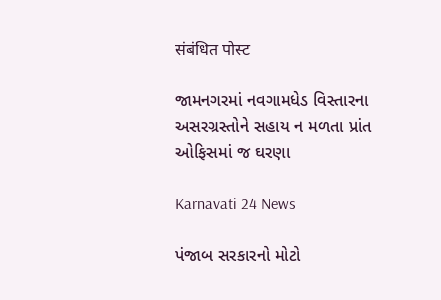संबंधित पोस्ट

જામનગરમાં નવગામધેડ વિસ્તારના અસરગ્રસ્તોને સહાય ન મળતા પ્રાંત ઓફિસમાં જ ઘરણા

Karnavati 24 News

પંજાબ સરકારનો મોટો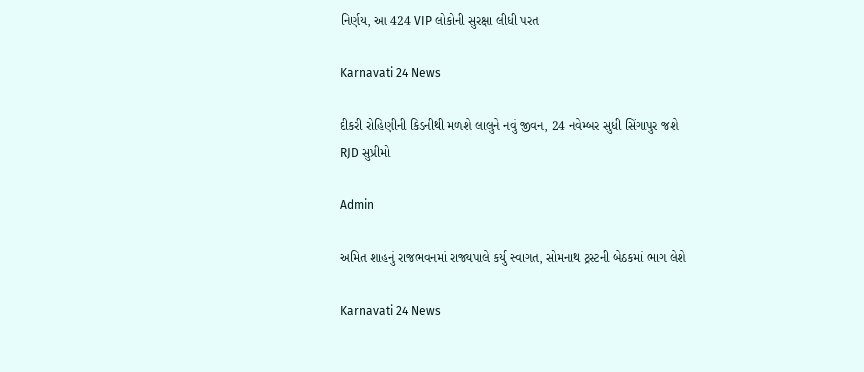નિર્ણય, આ 424 VIP લોકોની સુરક્ષા લીધી પરત

Karnavati 24 News

દીકરી રોહિણીની કિડનીથી મળશે લાલુને નવું જીવન, 24 નવેમ્બર સુધી સિંગાપુર જશે RJD સુપ્રીમો

Admin

અમિત શાહનું રાજભવનમાં રાજ્યપાલે કર્યુ સ્વાગત, સોમનાથ ટ્રસ્ટની બેઠકમાં ભાગ લેશે

Karnavati 24 News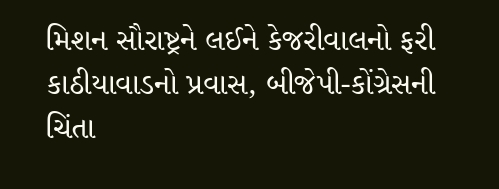મિશન સૌરાષ્ટ્રને લઈને કેજરીવાલનો ફરી કાઠીયાવાડનો પ્રવાસ, બીજેપી-કોંગ્રેસની ચિંતા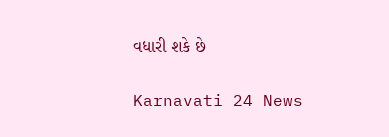વધારી શકે છે

Karnavati 24 News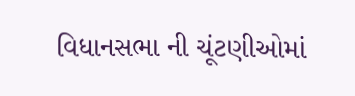વિધાનસભા ની ચૂંટણીઓમાં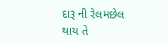દારૂ ની રેલમછેલ થાય તે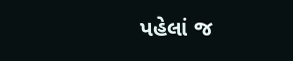પહેલાં જ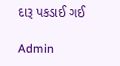દારૂ પકડાઈ ગઈ

Admin